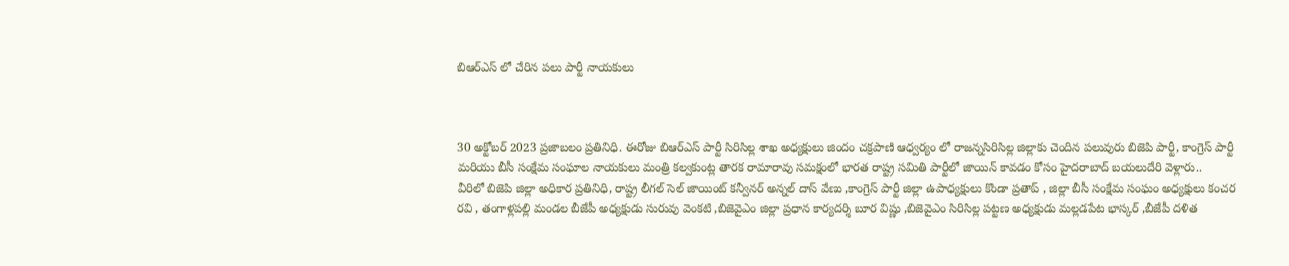బిఆర్ఎస్ లో చేరిన పలు పార్టీ నాయకులు



30 అక్టోబర్ 2023 ప్రజాబలం ప్రతినిధి. ఈరోజు బిఆర్ఎస్ పార్టీ సిరిసిల్ల శాఖ అధ్యక్షులు జిందం చక్రపాణి ఆధ్వర్యం లో రాజన్నసిరిసిల్ల జిల్లాకు చెందిన పలువురు బిజెపి పార్టీ, కాంగ్రెస్ పార్టీ మరియు బీసీ సంక్షేమ సంఘాల నాయకులు మంత్రి కల్వకుంట్ల తారక రామారావు సమక్షంలో భారత రాష్ట్ర సమితి పార్టీలో జాయిన్ కావడం కోసం హైదరాబాద్ బయలుదేరి వెళ్లారు..
వీరిలో బిజెపి జిల్లా అధికార ప్రతినిధి, రాష్ట్ర లీగల్ సెల్ జాయింట్ కన్వీనర్ అన్నల్ దాస్ వేణు ,కాంగ్రెస్ పార్టీ జిల్లా ఉపాధ్యక్షులు కొండా ప్రతాప్ , జిల్లా బీసీ సంక్షేమ సంఘం అధ్యక్షులు కంచర రవి , తంగాళ్లపల్లి మండల బీజేపీ అధ్యక్షుడు సురువు వెంకటి ,బిజెవైఎం జిల్లా ప్రధాన కార్యదర్శి బూర విష్ణు ,బిజెవైఎం సిరిసిల్ల పట్టణ అధ్యక్షుడు మల్లడపేట భాస్కర్ ,బీజేపీ దళిత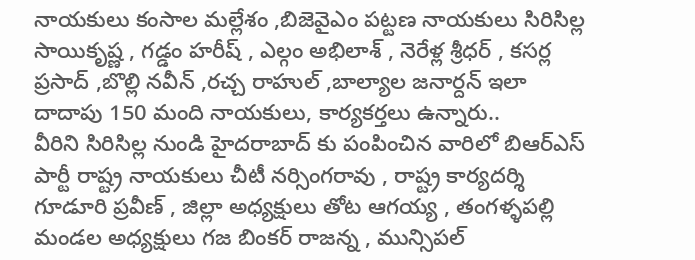నాయకులు కంసాల మల్లేశం ,బిజెవైఎం పట్టణ నాయకులు సిరిసిల్ల సాయికృష్ణ , గడ్డం హరీష్ , ఎల్గం అభిలాశ్ , నెరేళ్ల శ్రీధర్ , కసర్ల ప్రసాద్ ,బొల్లి నవీన్ ,రచ్చ రాహుల్ ,బాల్యాల జనార్దన్ ఇలా దాదాపు 150 మంది నాయకులు, కార్యకర్తలు ఉన్నారు..
వీరిని సిరిసిల్ల నుండి హైదరాబాద్ కు పంపించిన వారిలో బిఆర్ఎస్ పార్టీ రాష్ట్ర నాయకులు చీటీ నర్సింగరావు , రాష్ట్ర కార్యదర్శి గూడూరి ప్రవీణ్ , జిల్లా అధ్యక్షులు తోట ఆగయ్య , తంగళ్ళపల్లి మండల అధ్యక్షులు గజ బింకర్ రాజన్న , మున్సిపల్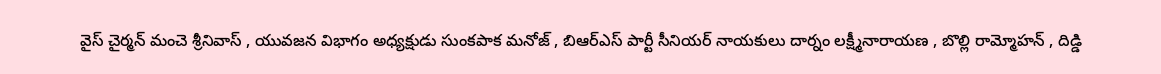వైస్ చైర్మన్ మంచె శ్రీనివాస్ , యువజన విభాగం అధ్యక్షుడు సుంకపాక మనోజ్ , బిఆర్ఎస్ పార్టీ సీనియర్ నాయకులు దార్నం లక్ష్మీనారాయణ , బొల్లి రామ్మోహన్ , దిడ్డి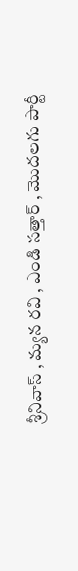శ్రీనివాస్ , మ్యన రవి , ఎండి సత్తార్ , మొదలగు పార్టీ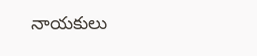నాయకులు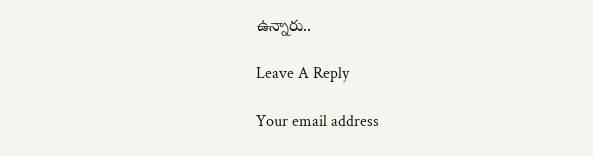ఉన్నారు..

Leave A Reply

Your email address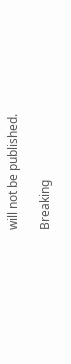will not be published.

Breaking